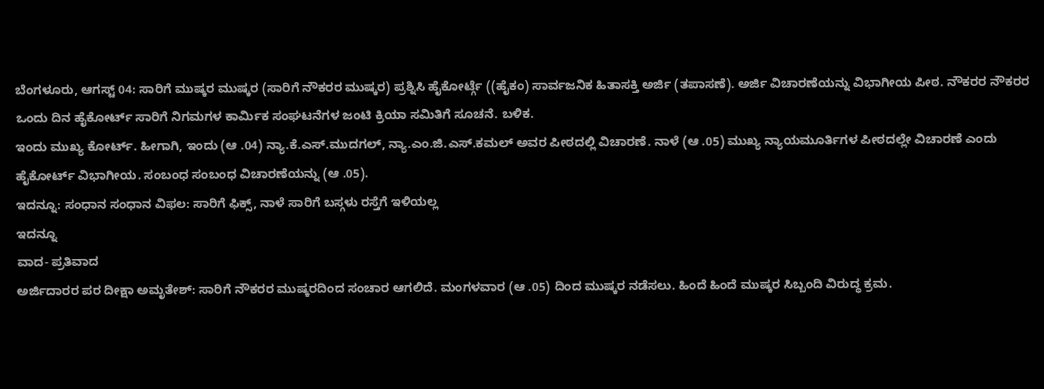ಬೆಂಗಳೂರು, ಆಗಸ್ಟ್ 04: ಸಾರಿಗೆ ಮುಷ್ಕರ ಮುಷ್ಕರ (ಸಾರಿಗೆ ನೌಕರರ ಮುಷ್ಕರ) ಪ್ರಶ್ನಿಸಿ ಹೈಕೋರ್ಟ್ಗೆ ((ಹೈಕಂ) ಸಾರ್ವಜನಿಕ ಹಿತಾಸಕ್ತಿ ಅರ್ಜಿ (ತಪಾಸಣೆ). ಅರ್ಜಿ ವಿಚಾರಣೆಯನ್ನು ವಿಭಾಗೀಯ ಪೀಠ. ನೌಕರರ ನೌಕರರ ಒಂದು ದಿನ ಹೈಕೋರ್ಟ್ ಸಾರಿಗೆ ನಿಗಮಗಳ ಕಾರ್ಮಿಕ ಸಂಘಟನೆಗಳ ಜಂಟಿ ಕ್ರಿಯಾ ಸಮಿತಿಗೆ ಸೂಚನೆ. ಬಳಿಕ.
ಇಂದು ಮುಖ್ಯ ಕೋರ್ಟ್. ಹೀಗಾಗಿ, ಇಂದು (ಆ .04) ನ್ಯಾ.ಕೆ.ಎಸ್.ಮುದಗಲ್, ನ್ಯಾ.ಎಂ.ಜಿ.ಎಸ್.ಕಮಲ್ ಅವರ ಪೀಠದಲ್ಲಿ ವಿಚಾರಣೆ. ನಾಳೆ (ಆ .05) ಮುಖ್ಯ ನ್ಯಾಯಮೂರ್ತಿಗಳ ಪೀಠದಲ್ಲೇ ವಿಚಾರಣೆ ಎಂದು ಹೈಕೋರ್ಟ್ ವಿಭಾಗೀಯ. ಸಂಬಂಧ ಸಂಬಂಧ ವಿಚಾರಣೆಯನ್ನು (ಆ .05).
ಇದನ್ನೂ: ಸಂಧಾನ ಸಂಧಾನ ವಿಫಲ: ಸಾರಿಗೆ ಫಿಕ್ಸ್, ನಾಳೆ ಸಾರಿಗೆ ಬಸ್ಗಳು ರಸ್ತೆಗೆ ಇಳಿಯಲ್ಲ
ಇದನ್ನೂ
ವಾದ- ಪ್ರತಿವಾದ
ಅರ್ಜಿದಾರರ ಪರ ದೀಕ್ಷಾ ಅಮೃತೇಶ್: ಸಾರಿಗೆ ನೌಕರರ ಮುಷ್ಕರದಿಂದ ಸಂಚಾರ ಆಗಲಿದೆ. ಮಂಗಳವಾರ (ಆ .05) ದಿಂದ ಮುಷ್ಕರ ನಡೆಸಲು. ಹಿಂದೆ ಹಿಂದೆ ಮುಷ್ಕರ ಸಿಬ್ಬಂದಿ ವಿರುದ್ಧ ಕ್ರಮ.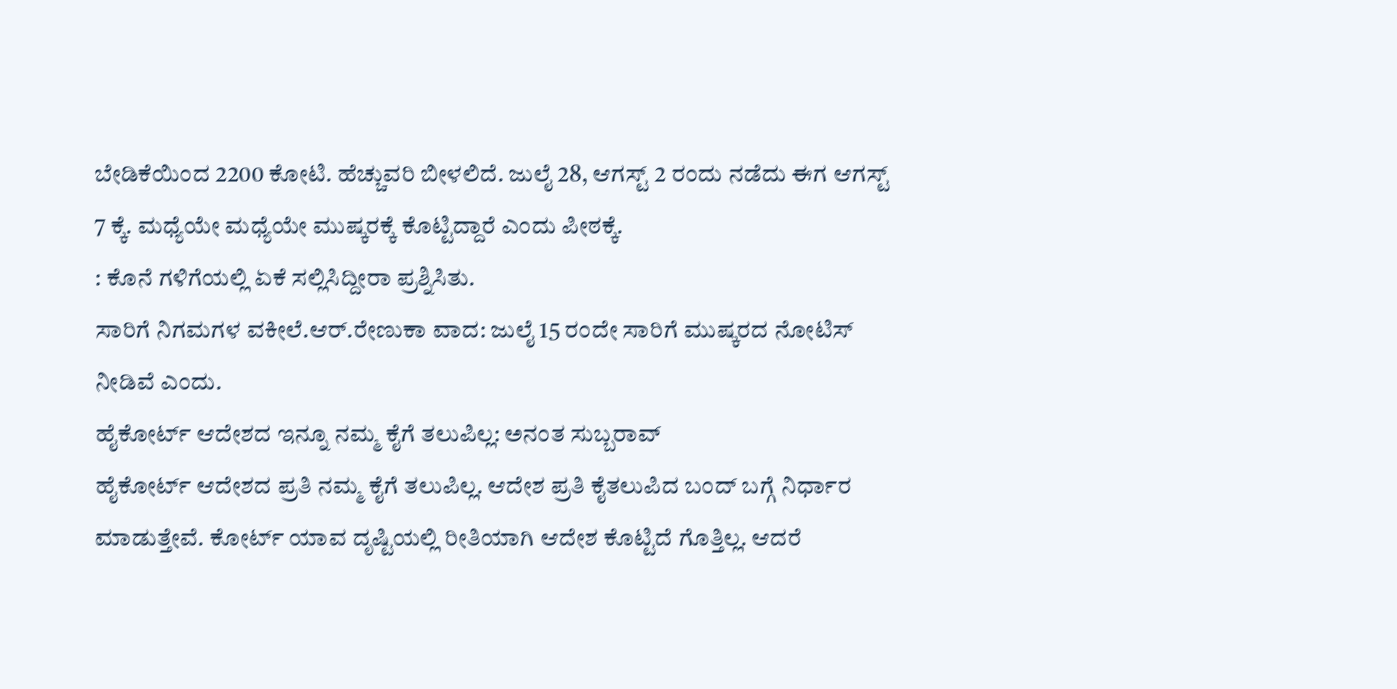ಬೇಡಿಕೆಯಿಂದ 2200 ಕೋಟಿ. ಹೆಚ್ಚುವರಿ ಬೀಳಲಿದೆ. ಜುಲೈ 28, ಆಗಸ್ಟ್ 2 ರಂದು ನಡೆದು ಈಗ ಆಗಸ್ಟ್ 7 ಕ್ಕೆ. ಮಧ್ಯೆಯೇ ಮಧ್ಯೆಯೇ ಮುಷ್ಕರಕ್ಕೆ ಕೊಟ್ಟಿದ್ದಾರೆ ಎಂದು ಪೀಠಕ್ಕೆ.
: ಕೊನೆ ಗಳಿಗೆಯಲ್ಲಿ ಏಕೆ ಸಲ್ಲಿಸಿದ್ದೀರಾ ಪ್ರಶ್ನಿಸಿತು.
ಸಾರಿಗೆ ನಿಗಮಗಳ ವಕೀಲೆ.ಆರ್.ರೇಣುಕಾ ವಾದ: ಜುಲೈ 15 ರಂದೇ ಸಾರಿಗೆ ಮುಷ್ಕರದ ನೋಟಿಸ್ ನೀಡಿವೆ ಎಂದು.
ಹೈಕೋರ್ಟ್ ಆದೇಶದ ಇನ್ನೂ ನಮ್ಮ ಕೈಗೆ ತಲುಪಿಲ್ಲ: ಅನಂತ ಸುಬ್ಬರಾವ್
ಹೈಕೋರ್ಟ್ ಆದೇಶದ ಪ್ರತಿ ನಮ್ಮ ಕೈಗೆ ತಲುಪಿಲ್ಲ. ಆದೇಶ ಪ್ರತಿ ಕೈತಲುಪಿದ ಬಂದ್ ಬಗ್ಗೆ ನಿರ್ಧಾರ ಮಾಡುತ್ತೇವೆ. ಕೋರ್ಟ್ ಯಾವ ದೃಷ್ಟಿಯಲ್ಲಿ ರೀತಿಯಾಗಿ ಆದೇಶ ಕೊಟ್ಟಿದೆ ಗೊತ್ತಿಲ್ಲ. ಆದರೆ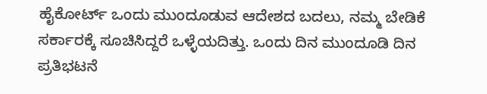ಹೈಕೋರ್ಟ್ ಒಂದು ಮುಂದೂಡುವ ಆದೇಶದ ಬದಲು, ನಮ್ಮ ಬೇಡಿಕೆ ಸರ್ಕಾರಕ್ಕೆ ಸೂಚಿಸಿದ್ದರೆ ಒಳ್ಳೆಯದಿತ್ತು. ಒಂದು ದಿನ ಮುಂದೂಡಿ ದಿನ ಪ್ರತಿಭಟನೆ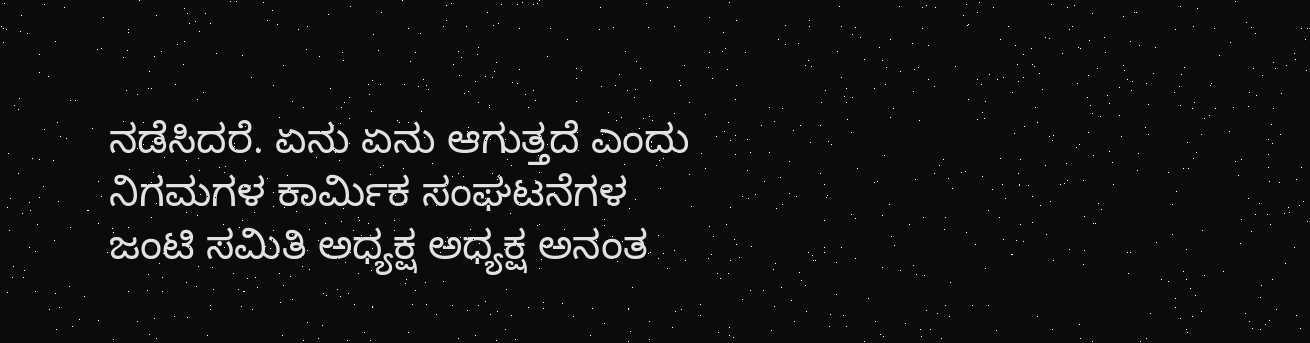ನಡೆಸಿದರೆ. ಏನು ಏನು ಆಗುತ್ತದೆ ಎಂದು ನಿಗಮಗಳ ಕಾರ್ಮಿಕ ಸಂಘಟನೆಗಳ ಜಂಟಿ ಸಮಿತಿ ಅಧ್ಯಕ್ಷ ಅಧ್ಯಕ್ಷ ಅನಂತ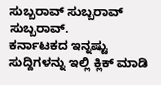ಸುಬ್ಬರಾವ್ ಸುಬ್ಬರಾವ್ ಸುಬ್ಬರಾವ್.
ಕರ್ನಾಟಕದ ಇನ್ನಷ್ಟು ಸುದ್ದಿಗಳನ್ನು ಇಲ್ಲಿ ಕ್ಲಿಕ್ ಮಾಡಿ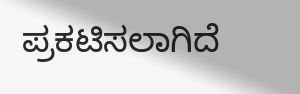ಪ್ರಕಟಿಸಲಾಗಿದೆ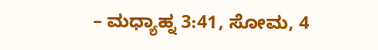– ಮಧ್ಯಾಹ್ನ 3:41, ಸೋಮ, 4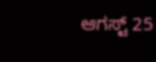ಆಗಸ್ಟ್ 25